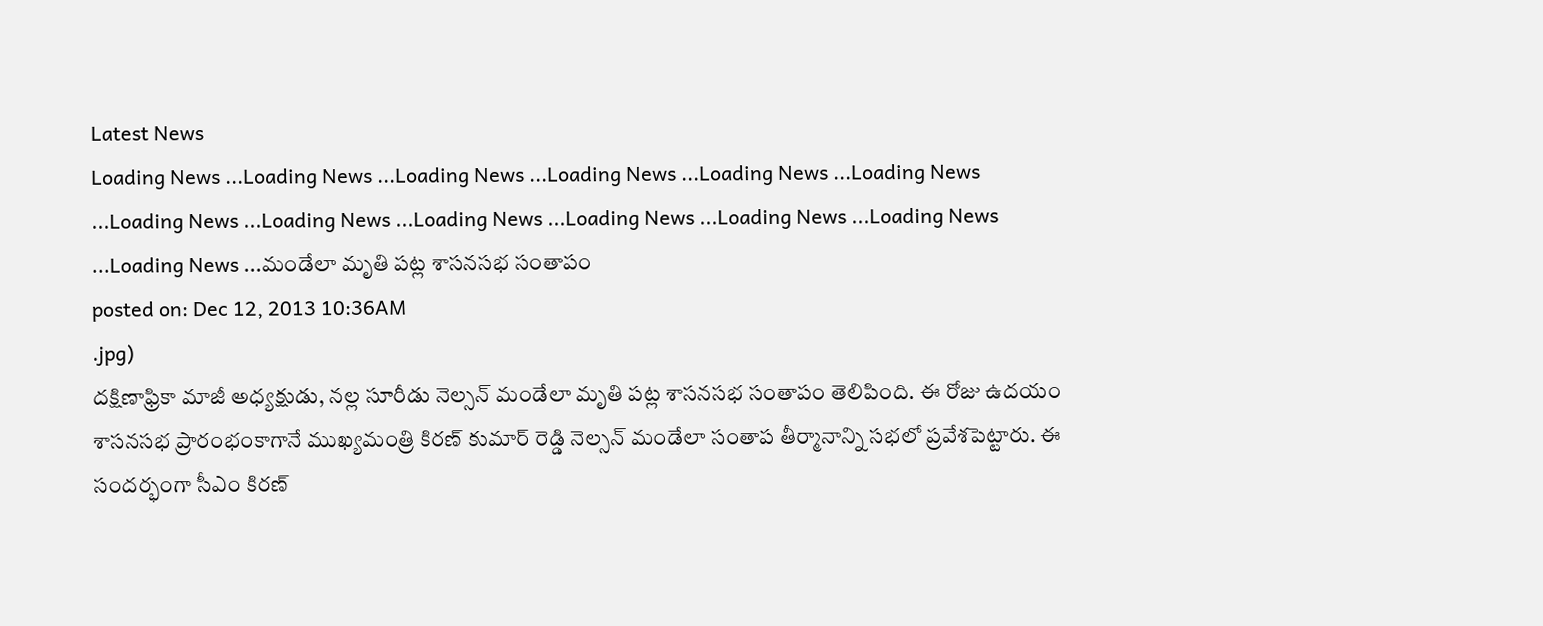Latest News
Loading News ...Loading News ...Loading News ...Loading News ...Loading News ...Loading News ...Loading News ...Loading News ...Loading News ...Loading News ...Loading News ...Loading News ...Loading News ...మండేలా మృతి పట్ల శాసనసభ సంతాపం
posted on: Dec 12, 2013 10:36AM
.jpg)
దక్షిణాఫ్రికా మాజీ అధ్యక్షుడు, నల్ల సూరీడు నెల్సన్ మండేలా మృతి పట్ల శాసనసభ సంతాపం తెలిపింది. ఈ రోజు ఉదయం శాసనసభ ప్రారంభంకాగానే ముఖ్యమంత్రి కిరణ్ కుమార్ రెడ్డి నెల్సన్ మండేలా సంతాప తీర్మానాన్ని సభలో ప్రవేశపెట్టారు. ఈ సందర్భంగా సీఎం కిరణ్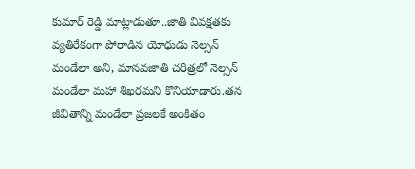కుమార్ రెడ్డి మాట్లాడుతూ..జాతి వివక్షతకు వ్యతిరేకంగా పోరాడిన యోధుడు నెల్సన్ మండేలా అని, మానవజాతి చరిత్రలో నెల్సన్ మండేలా మహా శిఖరమని కొనియాడారు.తన జీవితాన్ని మండేలా ప్రజలకే అంకితం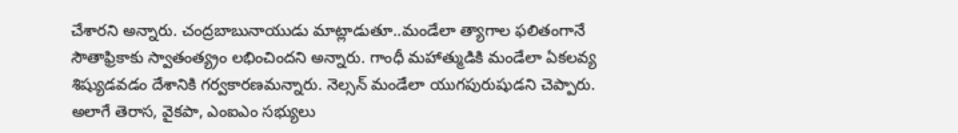చేశారని అన్నారు. చంద్రబాబునాయుడు మాట్లాడుతూ..మండేలా త్యాగాల ఫలితంగానే సౌతాఫ్రికాకు స్వాతంత్య్రం లభించిందని అన్నారు. గాంధీ మహాత్ముడికి మండేలా ఏకలవ్య శిష్యుడవడం దేశానికి గర్వకారణమన్నారు. నెల్సన్ మండేలా యుగపురుషుడని చెప్పారు. అలాగే తెరాస, వైకపా, ఎంఐఎం సభ్యులు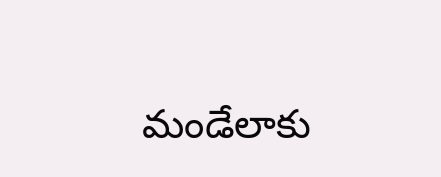మండేలాకు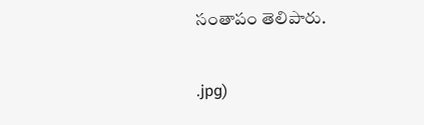సంతాపం తెలిపారు.


.jpg)